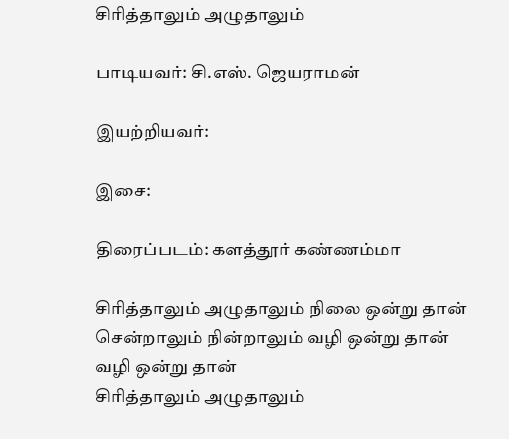சிரித்தாலும் அழுதாலும்

பாடியவர்: சி.எஸ். ஜெயராமன்

இயற்றியவர்:

இசை:

திரைப்படம்: களத்தூர் கண்ணம்மா

சிரித்தாலும் அழுதாலும் நிலை ஒன்று தான்
சென்றாலும் நின்றாலும் வழி ஒன்று தான்
வழி ஒன்று தான்
சிரித்தாலும் அழுதாலும்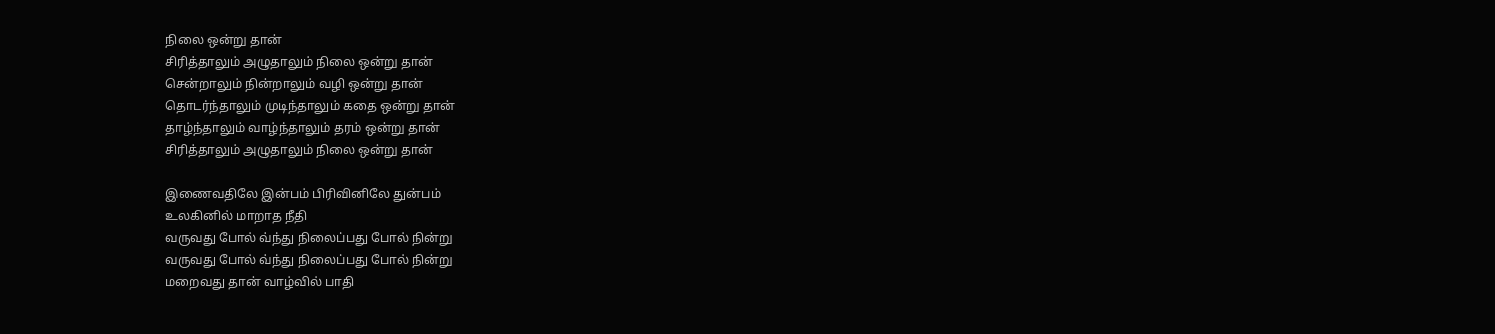நிலை ஒன்று தான்
சிரித்தாலும் அழுதாலும் நிலை ஒன்று தான்
சென்றாலும் நின்றாலும் வழி ஒன்று தான்
தொடர்ந்தாலும் முடிந்தாலும் கதை ஒன்று தான்
தாழ்ந்தாலும் வாழ்ந்தாலும் தரம் ஒன்று தான்
சிரித்தாலும் அழுதாலும் நிலை ஒன்று தான்

இணைவதிலே இன்பம் பிரிவினிலே துன்பம்
உலகினில் மாறாத நீதி
வருவது போல் வ்ந்து நிலைப்பது போல் நின்று
வருவது போல் வ்ந்து நிலைப்பது போல் நின்று
மறைவது தான் வாழ்வில் பாதி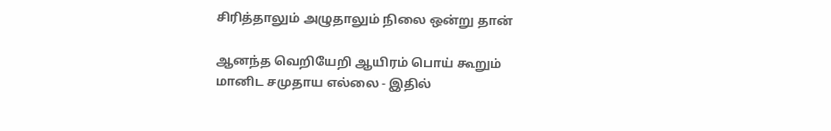சிரித்தாலும் அழுதாலும் நிலை ஒன்று தான்

ஆனந்த வெறியேறி ஆயிரம் பொய் கூறும்
மானிட சமுதாய எல்லை - இதில்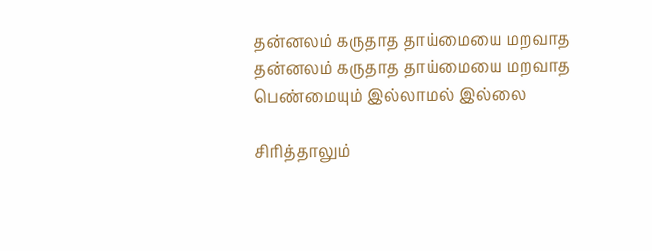தன்னலம் கருதாத தாய்மையை மறவாத
தன்னலம் கருதாத தாய்மையை மறவாத
பெண்மையும் இல்லாமல் இல்லை

சிரித்தாலும்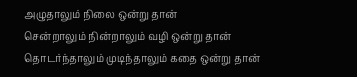அழுதாலும் நிலை ஒன்று தான்
சென்றாலும் நின்றாலும் வழி ஒன்று தான்
தொடர்ந்தாலும் முடிந்தாலும் கதை ஒன்று தான்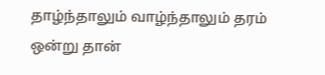தாழ்ந்தாலும் வாழ்ந்தாலும் தரம் ஒன்று தான்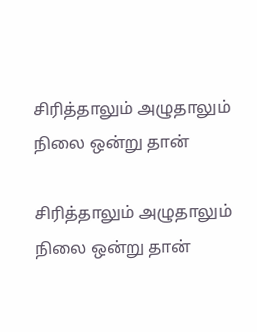சிரித்தாலும் அழுதாலும் நிலை ஒன்று தான்

சிரித்தாலும் அழுதாலும் நிலை ஒன்று தான்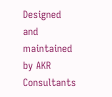Designed and maintained by AKR Consultants